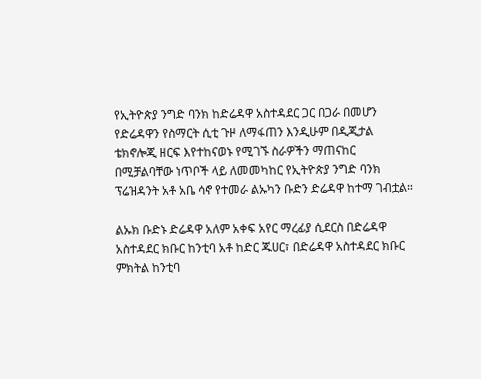የኢትዮጵያ ንግድ ባንክ ከድሬዳዋ አስተዳደር ጋር በጋራ በመሆን የድሬዳዋን የስማርት ሲቲ ጉዞ ለማፋጠን እንዲሁም በዲጂታል ቴክኖሎጂ ዘርፍ እየተከናወኑ የሚገኙ ስራዎችን ማጠናከር በሚቻልባቸው ነጥቦች ላይ ለመመካከር የኢትዮጵያ ንግድ ባንክ ፕሬዝዳንት አቶ አቤ ሳኖ የተመራ ልኡካን ቡድን ድሬዳዋ ከተማ ገብቷል።

ልኡክ ቡድኑ ድሬዳዋ አለም አቀፍ አየር ማረፊያ ሲደርስ በድሬዳዋ አስተዳደር ክቡር ከንቲባ አቶ ከድር ጁሀር፣ በድሬዳዋ አስተዳደር ክቡር ምክትል ከንቲባ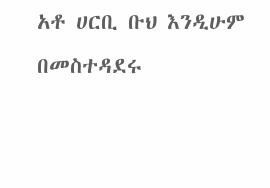አቶ ሀርቢ ቡህ እንዲሁም በመስተዳደሩ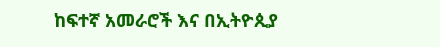ከፍተኛ አመራሮች እና በኢትዮጲያ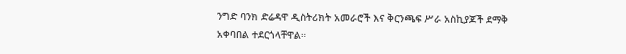ንግድ ባንክ ድሬዳዋ ዲስትሪክት አመራሮች እና ቅርንጫፍ ሥራ አስኪያጆች ደማቅ አቀባበል ተደርጎላቸዋል።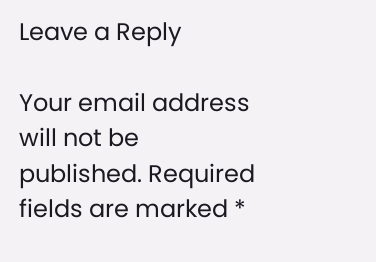Leave a Reply

Your email address will not be published. Required fields are marked *